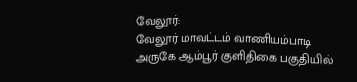வேலூர்:
வேலூர் மாவட்டம் வாணியம்பாடி அருகே ஆம்பூர் குளிதிகை பகுதியில்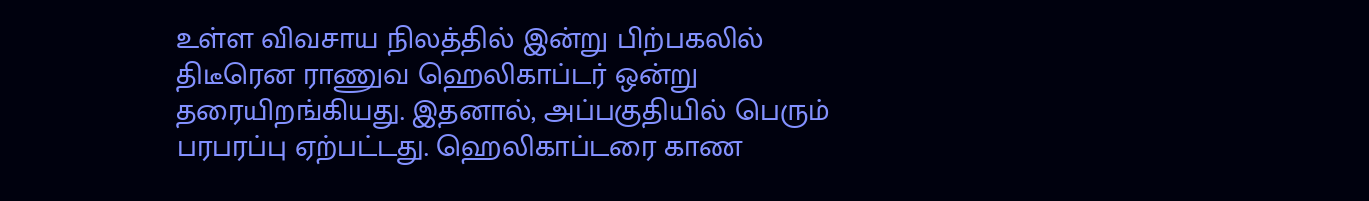உள்ள விவசாய நிலத்தில் இன்று பிற்பகலில் திடீரென ராணுவ ஹெலிகாப்டர் ஒன்று தரையிறங்கியது. இதனால், அப்பகுதியில் பெரும் பரபரப்பு ஏற்பட்டது. ஹெலிகாப்டரை காண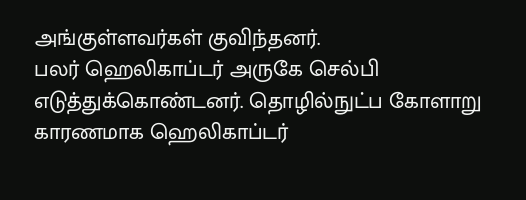அங்குள்ளவர்கள் குவிந்தனர்.
பலர் ஹெலிகாப்டர் அருகே செல்பி எடுத்துக்கொண்டனர். தொழில்நுட்ப கோளாறு காரணமாக ஹெலிகாப்டர்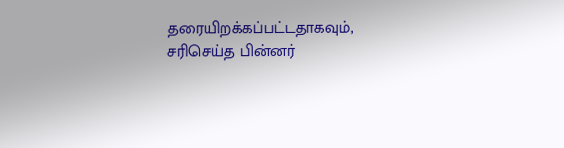தரையிறக்கப்பட்டதாகவும், சரிசெய்த பின்னர்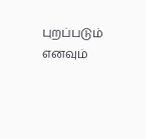புறப்படும் எனவும்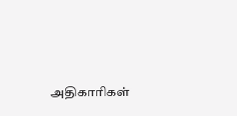அதிகாரிகள்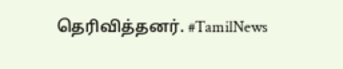தெரிவித்தனர். #TamilNews